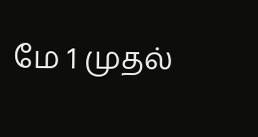மே 1 முதல்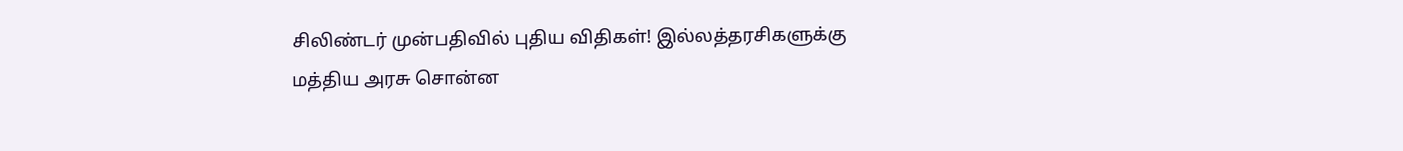சிலிண்டர் முன்பதிவில் புதிய விதிகள்! இல்லத்தரசிகளுக்கு மத்திய அரசு சொன்ன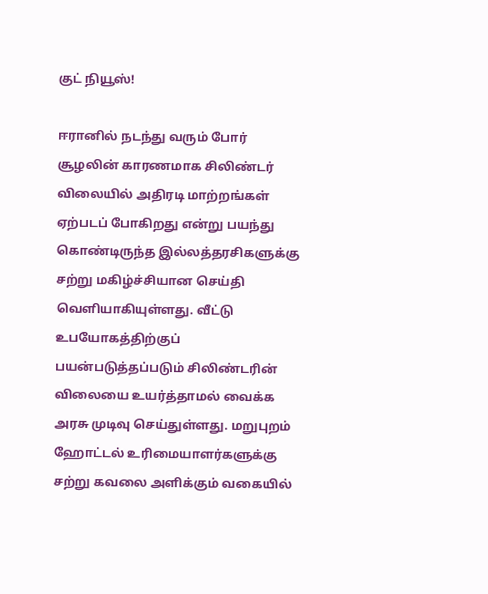குட் நியூஸ்!

ஈரானில் நடந்து வரும் போர் சூழலின் காரணமாக சிலிண்டர் விலையில் அதிரடி மாற்றங்கள் ஏற்படப் போகிறது என்று பயந்து கொண்டிருந்த இல்லத்தரசிகளுக்கு சற்று மகிழ்ச்சியான செய்தி வெளியாகியுள்ளது. வீட்டு உபயோகத்திற்குப் பயன்படுத்தப்படும் சிலிண்டரின் விலையை உயர்த்தாமல் வைக்க அரசு முடிவு செய்துள்ளது. மறுபுறம் ஹோட்டல் உரிமையாளர்களுக்கு சற்று கவலை அளிக்கும் வகையில்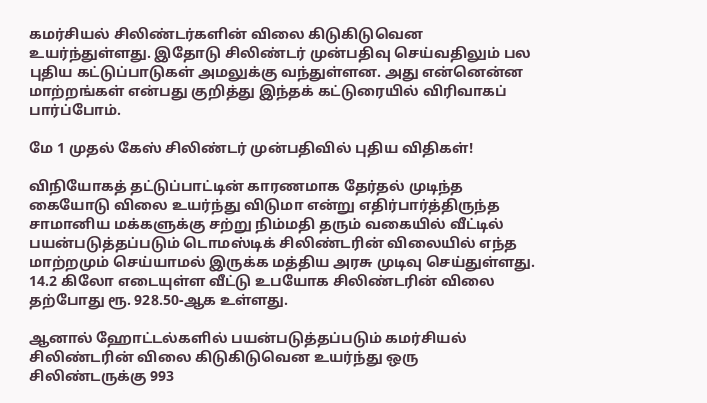கமர்சியல் சிலிண்டர்களின் விலை கிடுகிடுவென உயர்ந்துள்ளது. இதோடு சிலிண்டர் முன்பதிவு செய்வதிலும் பல புதிய கட்டுப்பாடுகள் அமலுக்கு வந்துள்ளன. அது என்னென்ன மாற்றங்கள் என்பது குறித்து இந்தக் கட்டுரையில் விரிவாகப் பார்ப்போம்.

மே 1 முதல் கேஸ் சிலிண்டர் முன்பதிவில் புதிய விதிகள்!

விநியோகத் தட்டுப்பாட்டின் காரணமாக தேர்தல் முடிந்த கையோடு விலை உயர்ந்து விடுமா என்று எதிர்பார்த்திருந்த சாமானிய மக்களுக்கு சற்று நிம்மதி தரும் வகையில் வீட்டில் பயன்படுத்தப்படும் டொமஸ்டிக் சிலிண்டரின் விலையில் எந்த மாற்றமும் செய்யாமல் இருக்க மத்திய அரசு முடிவு செய்துள்ளது. 14.2 கிலோ எடையுள்ள வீட்டு உபயோக சிலிண்டரின் விலை தற்போது ரூ. 928.50-ஆக உள்ளது.

ஆனால் ஹோட்டல்களில் பயன்படுத்தப்படும் கமர்சியல் சிலிண்டரின் விலை கிடுகிடுவென உயர்ந்து ஒரு சிலிண்டருக்கு 993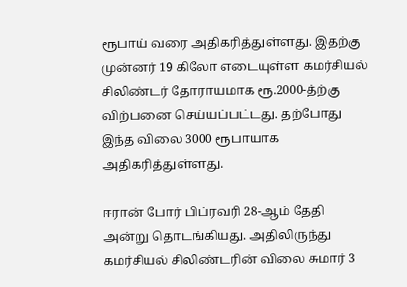ரூபாய் வரை அதிகரித்துள்ளது. இதற்கு முன்னர் 19 கிலோ எடையுள்ள கமர்சியல் சிலிண்டர் தோராயமாக ரூ.2000-த்ற்கு விற்பனை செய்யப்பட்டது. தற்போது இந்த விலை 3000 ரூபாயாக அதிகரித்துள்ளது.

ஈரான் போர் பிப்ரவரி 28-ஆம் தேதி அன்று தொடங்கியது. அதிலிருந்து கமர்சியல் சிலிண்டரின் விலை சுமார் 3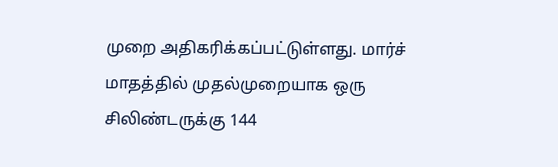முறை அதிகரிக்கப்பட்டுள்ளது. மார்ச் மாதத்தில் முதல்முறையாக ஒரு சிலிண்டருக்கு 144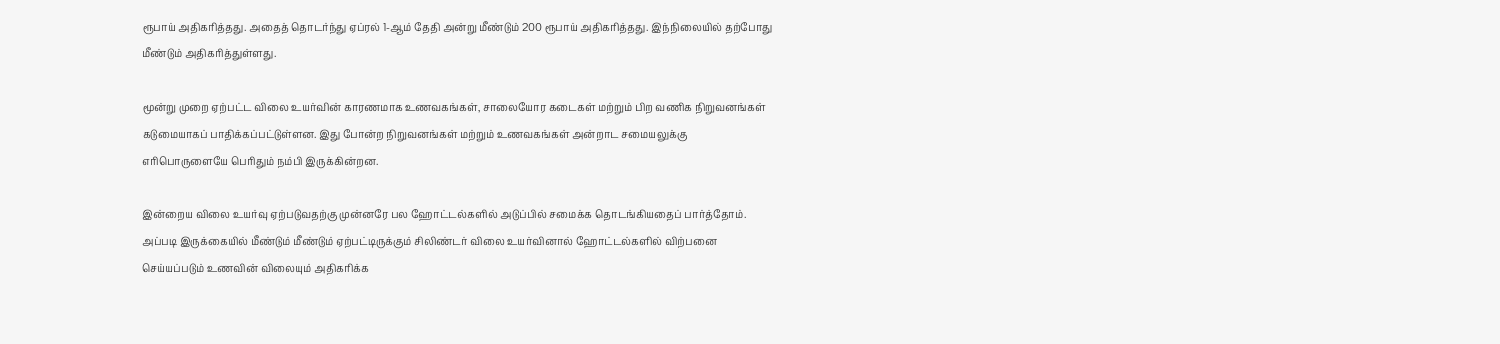ரூபாய் அதிகரித்தது. அதைத் தொடர்ந்து ஏப்ரல் 1-ஆம் தேதி அன்று மீண்டும் 200 ரூபாய் அதிகரித்தது. இந்நிலையில் தற்போது மீண்டும் அதிகரித்துள்ளது.

மூன்று முறை ஏற்பட்ட விலை உயர்வின் காரணமாக உணவகங்கள், சாலையோர கடைகள் மற்றும் பிற வணிக நிறுவனங்கள் கடுமையாகப் பாதிக்கப்பட்டுள்ளன. இது போன்ற நிறுவனங்கள் மற்றும் உணவகங்கள் அன்றாட சமையலுக்கு எரிபொருளையே பெரிதும் நம்பி இருக்கின்றன.

இன்றைய விலை உயர்வு ஏற்படுவதற்கு முன்னரே பல ஹோட்டல்களில் அடுப்பில் சமைக்க தொடங்கியதைப் பார்த்தோம். அப்படி இருக்கையில் மீண்டும் மீண்டும் ஏற்பட்டிருக்கும் சிலிண்டர் விலை உயர்வினால் ஹோட்டல்களில் விற்பனை செய்யப்படும் உணவின் விலையும் அதிகரிக்க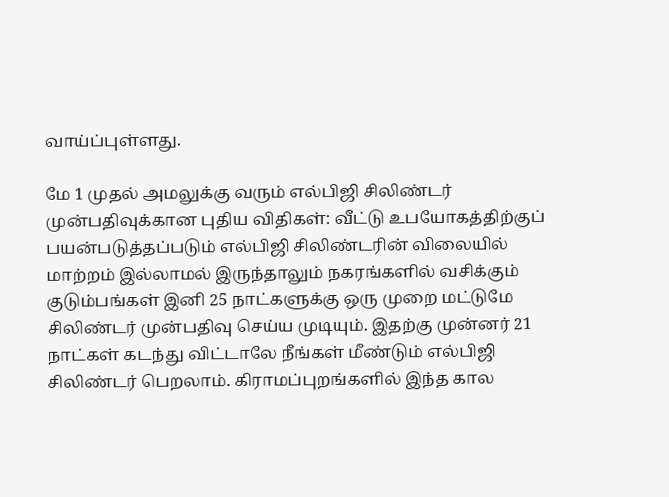வாய்ப்புள்ளது.

மே 1 முதல் அமலுக்கு வரும் எல்பிஜி சிலிண்டர் முன்பதிவுக்கான புதிய விதிகள்: வீட்டு உபயோகத்திற்குப் பயன்படுத்தப்படும் எல்பிஜி சிலிண்டரின் விலையில் மாற்றம் இல்லாமல் இருந்தாலும் நகரங்களில் வசிக்கும் குடும்பங்கள் இனி 25 நாட்களுக்கு ஒரு முறை மட்டுமே சிலிண்டர் முன்பதிவு செய்ய முடியும். இதற்கு முன்னர் 21 நாட்கள் கடந்து விட்டாலே நீங்கள் மீண்டும் எல்பிஜி சிலிண்டர் பெறலாம். கிராமப்புறங்களில் இந்த கால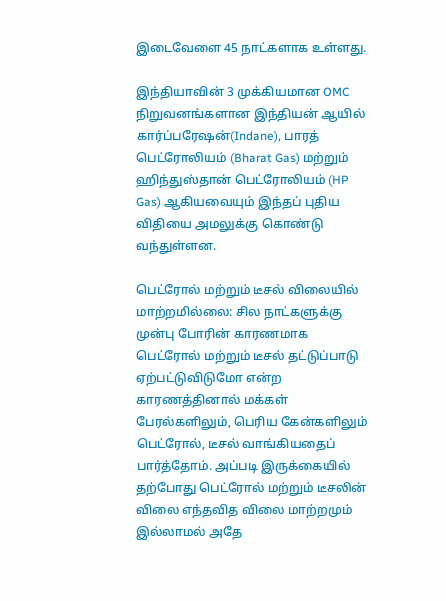இடைவேளை 45 நாட்களாக உள்ளது.

இந்தியாவின் 3 முக்கியமான OMC நிறுவனங்களான இந்தியன் ஆயில் கார்ப்பரேஷன்(Indane), பாரத் பெட்ரோலியம் (Bharat Gas) மற்றும் ஹிந்துஸ்தான் பெட்ரோலியம் (HP Gas) ஆகியவையும் இந்தப் புதிய விதியை அமலுக்கு கொண்டு வந்துள்ளன.

பெட்ரோல் மற்றும் டீசல் விலையில் மாற்றமில்லை: சில நாட்களுக்கு முன்பு போரின் காரணமாக பெட்ரோல் மற்றும் டீசல் தட்டுப்பாடு ஏற்பட்டுவிடுமோ என்ற காரணத்தினால் மக்கள் பேரல்களிலும், பெரிய கேன்களிலும் பெட்ரோல், டீசல் வாங்கியதைப் பார்த்தோம். அப்படி இருக்கையில் தற்போது பெட்ரோல் மற்றும் டீசலின் விலை எந்தவித விலை மாற்றமும் இல்லாமல் அதே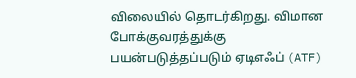விலையில் தொடர்கிறது. விமான போக்குவரத்துக்கு பயன்படுத்தப்படும் ஏடிஎஃப் (ATF)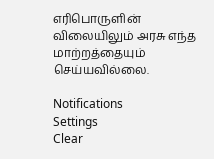எரிபொருளின் விலையிலும் அரசு எந்த மாற்றத்தையும் செய்யவில்லை.

Notifications
Settings
Clear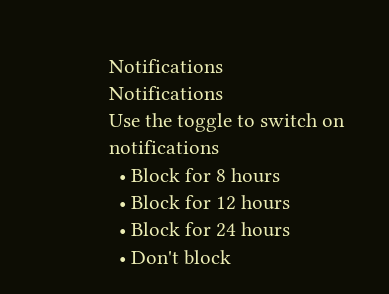Notifications
Notifications
Use the toggle to switch on notifications
  • Block for 8 hours
  • Block for 12 hours
  • Block for 24 hours
  • Don't block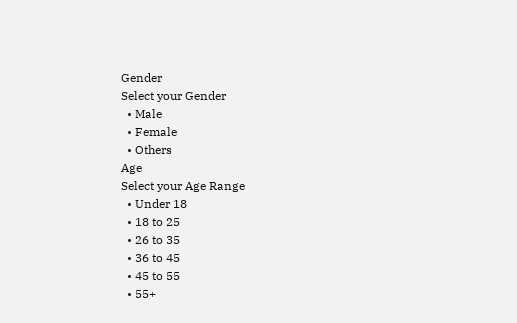Gender
Select your Gender
  • Male
  • Female
  • Others
Age
Select your Age Range
  • Under 18
  • 18 to 25
  • 26 to 35
  • 36 to 45
  • 45 to 55
  • 55+